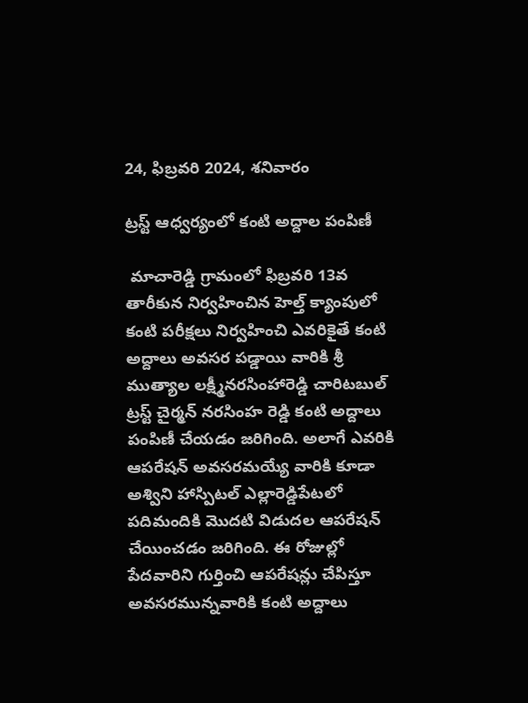24, ఫిబ్రవరి 2024, శనివారం

ట్రస్ట్ ఆధ్వర్యంలో కంటి అద్దాల పంపిణీ

 మాచారెడ్డి గ్రామంలో ఫిబ్రవరి 13వ తారీకున నిర్వహించిన హెల్త్ క్యాంపులో కంటి పరీక్షలు నిర్వహించి ఎవరికైతే కంటి అద్దాలు అవసర పడ్డాయి వారికి శ్రీ ముత్యాల లక్ష్మీనరసింహారెడ్డి చారిటబుల్ ట్రస్ట్ చైర్మన్ నరసింహ రెడ్డి కంటి అద్దాలు పంపిణీ చేయడం జరిగింది. అలాగే ఎవరికి ఆపరేషన్ అవసరమయ్యే వారికి కూడా అశ్విని హాస్పిటల్ ఎల్లారెడ్డిపేటలో పదిమందికి మొదటి విడుదల ఆపరేషన్ చేయించడం జరిగింది. ఈ రోజుల్లో పేదవారిని గుర్తించి ఆపరేషన్లు చేపిస్తూ అవసరమున్నవారికి కంటి అద్దాలు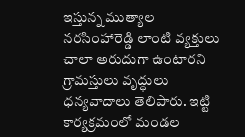ఇస్తున్న ముత్యాల నరసింహారెడ్డి లాంటి వ్యక్తులు చాలా అరుదుగా ఉంటారని గ్రామస్తులు వృద్ధులు ధన్యవాదాలు తెలిపారు. ఇట్టి కార్యక్రమంలో మండల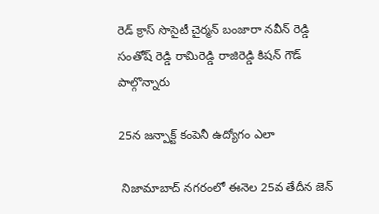రెడ్ క్రాస్ సొసైటీ చైర్మన్ బంజారా నవీన్ రెడ్డి సంతోష్ రెడ్డి రామిరెడ్డి రాజిరెడ్డి కిషన్ గౌడ్ పాల్గొన్నారు

25న జన్పాక్ట్ కంపెనీ ఉద్యోగం ఎలా

 నిజామాబాద్ నగరంలో ఈనెల 25వ తేదీన జెన్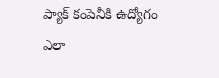ప్యాక్ కంపెనీకి ఉద్యోగం ఎలా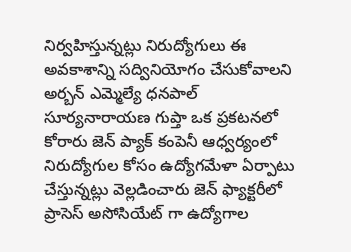నిర్వహిస్తున్నట్లు నిరుద్యోగులు ఈ అవకాశాన్ని సద్వినియోగం చేసుకోవాలని అర్బన్ ఎమ్మెల్యే ధనపాల్ సూర్యనారాయణ గుప్తా ఒక ప్రకటనలో కోరారు జెన్ ప్యాక్ కంపెనీ ఆధ్వర్యంలో నిరుద్యోగుల కోసం ఉద్యోగమేళా ఏర్పాటు చేస్తున్నట్లు వెల్లడించారు జెన్ ఫ్యాక్టరీలో ప్రాసెస్ అసోసియేట్ గా ఉద్యోగాల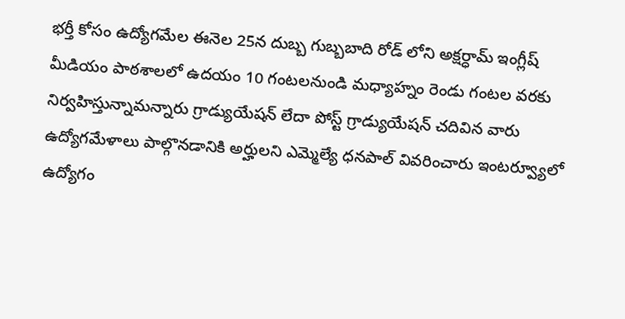భర్తీ కోసం ఉద్యోగమేల ఈనెల 25న దుబ్బ గుబ్బబాది రోడ్ లోని అక్షర్ధామ్ ఇంగ్లీష్ మీడియం పాఠశాలలో ఉదయం 10 గంటలనుండి మధ్యాహ్నం రెండు గంటల వరకు నిర్వహిస్తున్నామన్నారు గ్రాడ్యుయేషన్ లేదా పోస్ట్ గ్రాడ్యుయేషన్ చదివిన వారు ఉద్యోగమేళాలు పాల్గొనడానికి అర్హులని ఎమ్మెల్యే ధనపాల్ వివరించారు ఇంటర్వ్యూలో ఉద్యోగం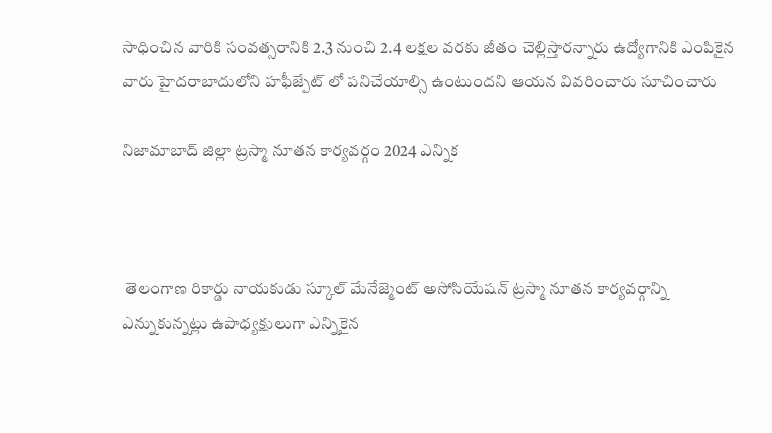సాధించిన వారికి సంవత్సరానికి 2.3 నుంచి 2.4 లక్షల వరకు జీతం చెల్లిస్తారన్నారు ఉద్యోగానికి ఎంపికైన వారు హైదరాబాదులోని హఫీజ్పేట్ లో పనిచేయాల్సి ఉంటుందని ఆయన వివరించారు సూచించారు

నిజామాబాద్ జిల్లా ట్రస్మా నూతన కార్యవర్గం 2024 ఎన్నిక



 తెలంగాణ రికార్డు నాయకుడు స్కూల్ మేనేజ్మెంట్ అసోసియేషన్ ట్రస్మా నూతన కార్యవర్గాన్ని ఎన్నుకున్నట్లు ఉపాధ్యక్షులుగా ఎన్నికైన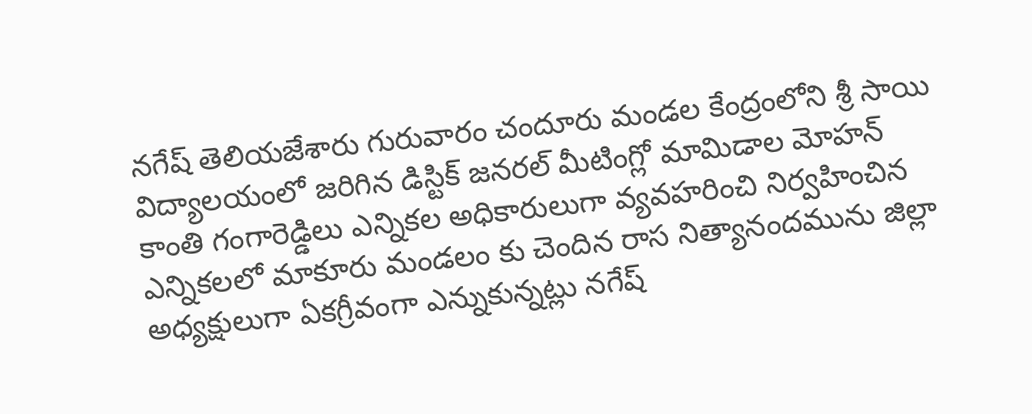నగేష్ తెలియజేశారు గురువారం చందూరు మండల కేంద్రంలోని శ్రీ సాయి విద్యాలయంలో జరిగిన డిస్టిక్ జనరల్ మీటింగ్లో మామిడాల మోహన్ కాంతి గంగారెడ్డిలు ఎన్నికల అధికారులుగా వ్యవహరించి నిర్వహించిన ఎన్నికలలో మాకూరు మండలం కు చెందిన రాస నిత్యానందమును జిల్లా అధ్యక్షులుగా ఏకగ్రీవంగా ఎన్నుకున్నట్లు నగేష్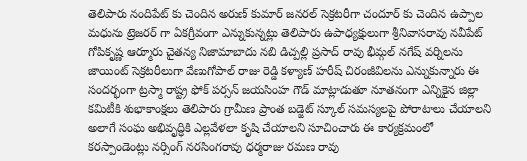తెలిపారు నందిపేట్ కు చెందిన అరుణ్ కుమార్ జనరల్ సెక్రటరీగా చందూర్ కు చెందిన ఉప్పాల మధును ట్రెజరర్ గా ఏకగ్రీవంగా ఎన్నుకున్నట్లు తెలిపారు ఉపాధ్యక్షులుగా శ్రీనివాసరావు నవీపేట్ గోపికృష్ణ ఆర్మూరు చైతన్య నిజామాబాదు నబి డిచ్పల్లి ప్రసాద్ రావు భీమ్గల్ నగేష్ వర్నిలను జాయింట్ సెక్రటరీలుగా వేణుగోపాల్ రాజు రెడ్డి కళ్యాణ్ హరీష్ చిరంజీవిలను ఎన్నుకున్నారు ఈ సందర్భంగా ట్రస్మా రాష్ట్ర ఫోక్ పర్సన్ జయసింహ గౌడ్ మాట్లాడుతూ నూతనంగా ఎన్నికైన జిల్లా కమిటీకి శుభాకాంక్షలు తెలిపారు గ్రామీణ ప్రాంత బడ్జెట్ స్కూల్ సమస్యలపై పోరాటాలు చేయాలని అలాగే సంఘ అభివృద్ధికి ఎల్లవేళలా కృషి చేయాలని సూచించారు ఈ కార్యక్రమంలో కరస్పాండెంట్లు నర్సింగ్ నరసింగరావు ధర్మరాజు రమణ రావు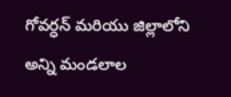గోవర్ధన్ మరియు జిల్లాలోని అన్ని మండలాల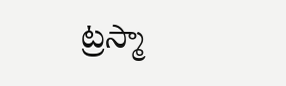ట్రస్మా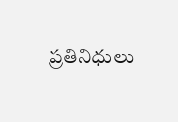ప్రతినిధులు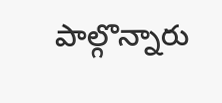పాల్గొన్నారు